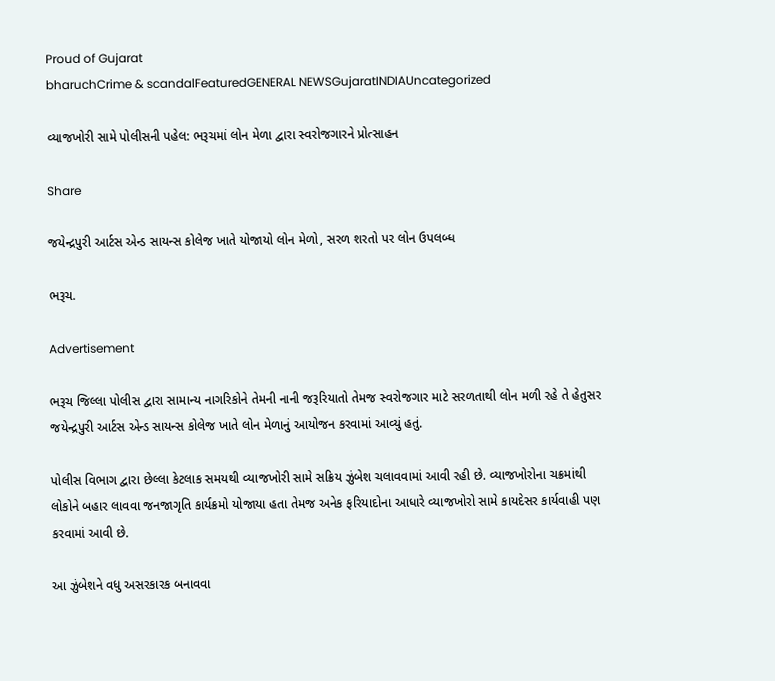Proud of Gujarat
bharuchCrime & scandalFeaturedGENERAL NEWSGujaratINDIAUncategorized

વ્યાજખોરી સામે પોલીસની પહેલ: ભરૂચમાં લોન મેળા દ્વારા સ્વરોજગારને પ્રોત્સાહન

Share

જયેન્દ્રપુરી આર્ટસ એન્ડ સાયન્સ કોલેજ ખાતે યોજાયો લોન મેળો, સરળ શરતો પર લોન ઉપલબ્ધ

ભરૂચ.

Advertisement

ભરૂચ જિલ્લા પોલીસ દ્વારા સામાન્ય નાગરિકોને તેમની નાની જરૂરિયાતો તેમજ સ્વરોજગાર માટે સરળતાથી લોન મળી રહે તે હેતુસર જયેન્દ્રપુરી આર્ટસ એન્ડ સાયન્સ કોલેજ ખાતે લોન મેળાનું આયોજન કરવામાં આવ્યું હતું.

પોલીસ વિભાગ દ્વારા છેલ્લા કેટલાક સમયથી વ્યાજખોરી સામે સક્રિય ઝુંબેશ ચલાવવામાં આવી રહી છે. વ્યાજખોરોના ચક્રમાંથી લોકોને બહાર લાવવા જનજાગૃતિ કાર્યક્રમો યોજાયા હતા તેમજ અનેક ફરિયાદોના આધારે વ્યાજખોરો સામે કાયદેસર કાર્યવાહી પણ કરવામાં આવી છે.

આ ઝુંબેશને વધુ અસરકારક બનાવવા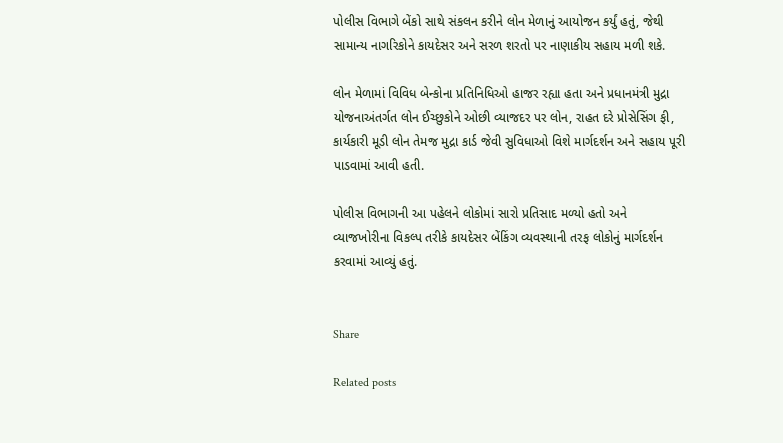પોલીસ વિભાગે બેંકો સાથે સંકલન કરીને લોન મેળાનું આયોજન કર્યું હતું, જેથી સામાન્ય નાગરિકોને કાયદેસર અને સરળ શરતો પર નાણાકીય સહાય મળી શકે.

લોન મેળામાં વિવિધ બેન્કોના પ્રતિનિધિઓ હાજર રહ્યા હતા અને પ્રધાનમંત્રી મુદ્રા યોજનાઅંતર્ગત લોન ઈચ્છુકોને ઓછી વ્યાજદર પર લોન, રાહત દરે પ્રોસેસિંગ ફી, કાર્યકારી મૂડી લોન તેમજ મુદ્રા કાર્ડ જેવી સુવિધાઓ વિશે માર્ગદર્શન અને સહાય પૂરી પાડવામાં આવી હતી.

પોલીસ વિભાગની આ પહેલને લોકોમાં સારો પ્રતિસાદ મળ્યો હતો અને વ્યાજખોરીના વિકલ્પ તરીકે કાયદેસર બેંકિંગ વ્યવસ્થાની તરફ લોકોનું માર્ગદર્શન કરવામાં આવ્યું હતું.


Share

Related posts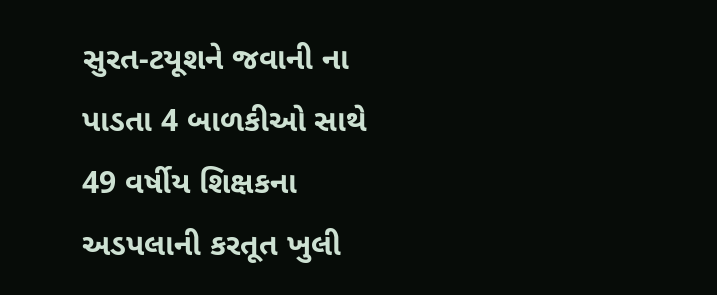સુરત-ટયૂશને જવાની ના પાડતા 4 બાળકીઓ સાથે 49 વર્ષીય શિક્ષકના અડપલાની કરતૂત ખુલી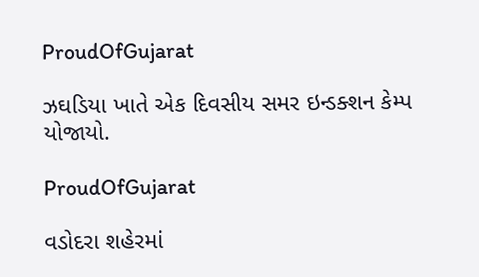ProudOfGujarat

ઝઘડિયા ખાતે એક દિવસીય સમર ઇન્ડક્શન કેમ્પ યોજાયો.

ProudOfGujarat

વડોદરા શહેરમાં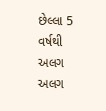છેલ્લા 5 વર્ષથી અલગ અલગ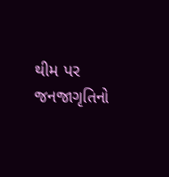થીમ પર જનજાગૃતિનો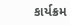કાર્યક્રમ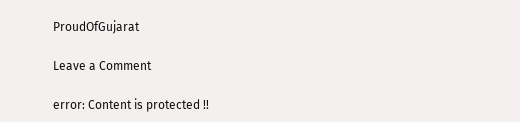ProudOfGujarat

Leave a Comment

error: Content is protected !!